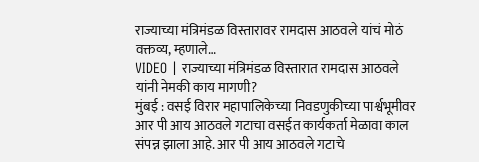राज्याच्या मंत्रिमंडळ विस्तारावर रामदास आठवले यांचं मोठं वक्तव्य, म्हणाले…
VIDEO | राज्याच्या मंत्रिमंडळ विस्तारात रामदास आठवले यांनी नेमकी काय मागणी?
मुंबई : वसई विरार महापालिकेच्या निवडणुकीच्या पार्श्वभूमीवर आर पी आय आठवले गटाचा वसईत कार्यकर्ता मेळावा काल संपन्न झाला आहे. आर पी आय आठवले गटाचे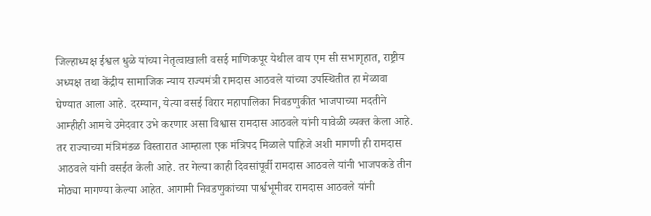जिल्हाध्यक्ष ईश्वल धुळे यांच्या नेतृत्वाखाली वसई माणिकपूर येथील वाय एम सी सभागृहात, राष्ट्रीय अध्यक्ष तथा केंद्रीय सामाजिक न्याय राज्यमंत्री रामदास आठवले यांच्या उपस्थितीत हा मेळावा घेण्यात आला आहे. दरम्यान, येत्या वसई विरार महापालिका निवडणुकीत भाजपाच्या मदतीने आम्हीही आमचे उमेदवार उभे करणार असा विश्वास रामदास आठवले यांनी यावेळी व्यक्त केला आहे. तर राज्याच्या मंत्रिमंडळ विस्तारात आम्हाला एक मंत्रिपद मिळाले पाहिजे अशी मागणी ही रामदास आठवले यांनी वसईत केली आहे. तर गेल्या काही दिवसांपूर्वी रामदास आठवले यांनी भाजपकडे तीन मोठ्या मागण्या केल्या आहेत. आगामी निवडणुकांच्या पार्श्वभूमीवर रामदास आठवले यांनी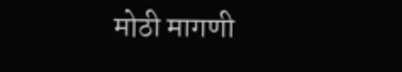मोठी मागणी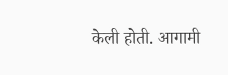केली होती. आगामी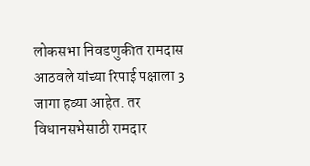लोकसभा निवडणुकीत रामदास आठवले यांच्या रिपाई पक्षाला 3 जागा हव्या आहेत. तर विधानसभेसाठी रामदार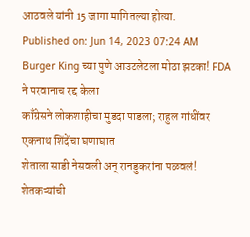आठवले यांनी 15 जागा मागितल्या होत्या.
Published on: Jun 14, 2023 07:24 AM
Burger King च्या पुणे आउटलेटला मोठा झटका! FDA ने परवानाच रद्द केला
काँग्रेसने लोकशाहीचा मुडदा पाडला; राहुल गांधींवर एकनाथ शिंदेंचा घणाघात
शेताला साडी नेसवली अन् रानडुकरांना पळवलं! शेतकऱ्यांची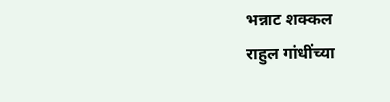भन्नाट शक्कल
राहुल गांधींच्या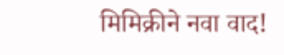मिमिक्रीने नवा वाद!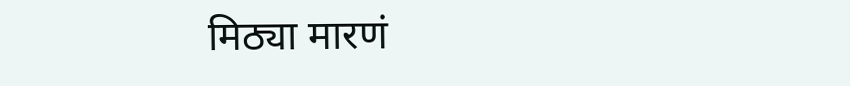मिठ्या मारणं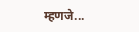म्हणजे...